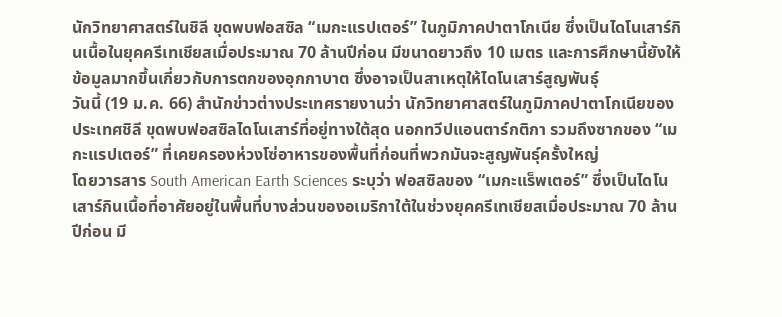นักวิทยาศาสตร์ในชิลี ขุดพบฟอสซิล “เมกะแรปเตอร์” ในภูมิภาคปาตาโกเนีย ซึ่งเป็นไดโนเสาร์กินเนื้อในยุคครีเทเชียสเมื่อประมาณ 70 ล้านปีก่อน มีขนาดยาวถึง 10 เมตร และการศึกษานี้ยังให้ข้อมูลมากขึ้นเกี่ยวกับการตกของอุกกาบาต ซึ่งอาจเป็นสาเหตุให้ไดโนเสาร์สูญพันธุ์
วันนี้ (19 ม.ค. 66) สำนักข่าวต่างประเทศรายงานว่า นักวิทยาศาสตร์ในภูมิภาคปาตาโกเนียของประเทศชิลี ขุดพบฟอสซิลไดโนเสาร์ที่อยู่ทางใต้สุด นอกทวีปแอนตาร์กติกา รวมถึงซากของ “เมกะแรปเตอร์” ที่เคยครองห่วงโซ่อาหารของพื้นที่ก่อนที่พวกมันจะสูญพันธุ์ครั้งใหญ่
โดยวารสาร South American Earth Sciences ระบุว่า ฟอสซิลของ “เมกะแร็พเตอร์” ซึ่งเป็นไดโนเสาร์กินเนื้อที่อาศัยอยู่ในพื้นที่บางส่วนของอเมริกาใต้ในช่วงยุคครีเทเชียสเมื่อประมาณ 70 ล้านปีก่อน มี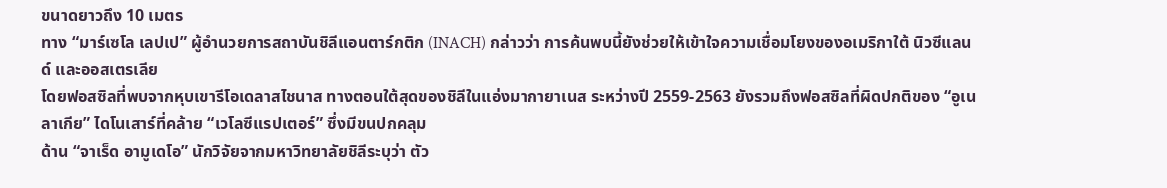ขนาดยาวถึง 10 เมตร
ทาง “มาร์เซโล เลปเป” ผู้อำนวยการสถาบันชิลีแอนตาร์กติก (INACH) กล่าวว่า การค้นพบนี้ยังช่วยให้เข้าใจความเชื่อมโยงของอเมริกาใต้ นิวซีแลนด์ และออสเตรเลีย
โดยฟอสซิลที่พบจากหุบเขารีโอเดลาสไชนาส ทางตอนใต้สุดของชิลีในแอ่งมากายาเนส ระหว่างปี 2559-2563 ยังรวมถึงฟอสซิลที่ผิดปกติของ “อูเนลาเกีย” ไดโนเสาร์ที่คล้าย “เวโลซีแรปเตอร์” ซึ่งมีขนปกคลุม
ด้าน “จาเร็ด อามูเดโอ” นักวิจัยจากมหาวิทยาลัยชิลีระบุว่า ตัว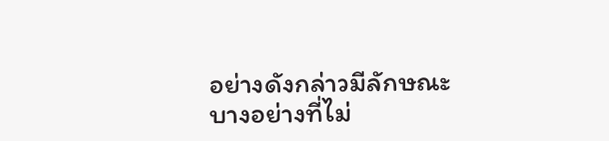อย่างดังกล่าวมีลักษณะบางอย่างที่ไม่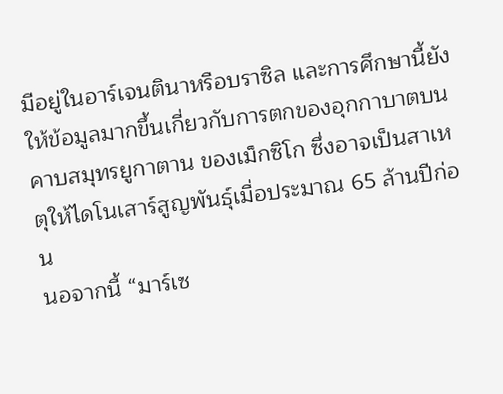มีอยู่ในอาร์เจนตินาหรือบราซิล และการศึกษานี้ยังให้ข้อมูลมากขึ้นเกี่ยวกับการตกของอุกกาบาตบนคาบสมุทรยูกาตาน ของเม็กซิโก ซึ่งอาจเป็นสาเหตุให้ไดโนเสาร์สูญพันธุ์เมื่อประมาณ 65 ล้านปีก่อน
นอจากนี้ “มาร์เซ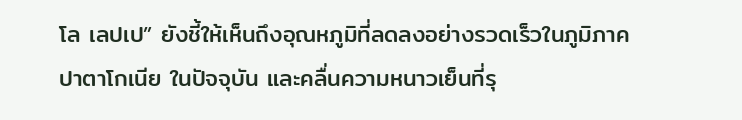โล เลปเป” ยังชี้ให้เห็นถึงอุณหภูมิที่ลดลงอย่างรวดเร็วในภูมิภาคปาตาโกเนีย ในปัจจุบัน และคลื่นความหนาวเย็นที่รุ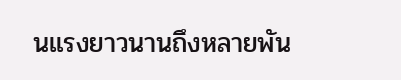นแรงยาวนานถึงหลายพัน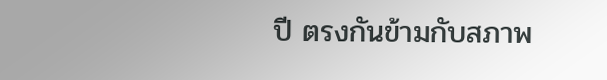ปี ตรงกันข้ามกับสภาพ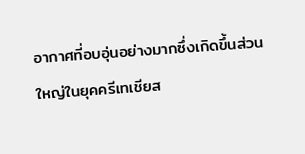อากาศที่อบอุ่นอย่างมากซึ่งเกิดขึ้นส่วนใหญ่ในยุคครีเทเชียส